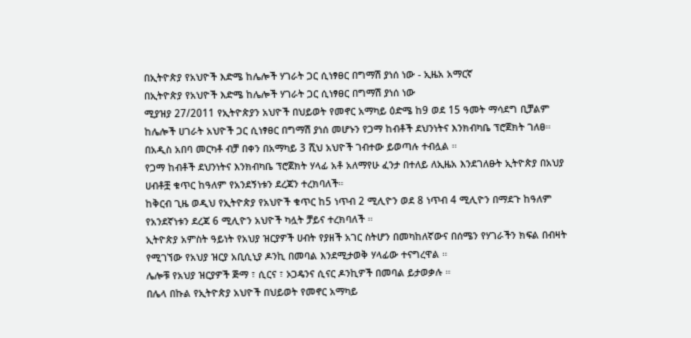በኢትዮጵያ የአህዮች እድሜ ከሌሎች ሃገራት ጋር ሲነፃፀር በግማሽ ያነሰ ነው - ኢዜአ አማርኛ
በኢትዮጵያ የአህዮች እድሜ ከሌሎች ሃገራት ጋር ሲነፃፀር በግማሽ ያነሰ ነው
ሚያዝያ 27/2011 የኢትዮጵያን አህዮች በህይወት የመኖር አማካይ ዕድሜ ከ9 ወደ 15 ዓመት ማሳደግ ቢቻልም ከሌሎች ሀገራት አህዮች ጋር ሲነፃፀር በግማሽ ያነሰ መሆኑን የጋማ ከብቶች ደህንነትና እንክብካቤ ፕሮጀክት ገለፀ።
በአዲስ አበባ መርካቶ ብቻ በቀን በአማካይ 3 ሺህ አህዮች ገብተው ይወጣሉ ተብሏል ።
የጋማ ከብቶች ደህንነትና እንክብካቤ ፕሮጀክት ሃላፊ አቶ አለማየሁ ፈንታ በተለይ ለኢዜአ እንደገለፁት ኢትዮጵያ በአህያ ሀብቶቿ ቁጥር ከዓለም የአንደኝነቱን ደረጃን ተረክባለች።
ከቅርብ ጊዜ ወዲህ የኢትዮጵያ የአህዮች ቁጥር ከ5 ነጥብ 2 ሚሊዮን ወደ 8 ነጥብ 4 ሚሊዮን በማደጉ ከዓለም የአንደኛነቱን ደረጃ 6 ሚሊዮን አህዮች ካሏት ቻይና ተረክባለች ።
ኢትዮጵያ አምስት ዓይነት የአህያ ዝርያዎች ሀብት የያዘች አገር ስትሆን በመካከለኛውና በሰሜን የሃገራችን ክፍል በብዛት የሚገኘው የአህያ ዝርያ አቢሲኒያ ዶንኪ በመባል እንደሚታወቅ ሃላፊው ተናግረዋል ።
ሌሎቹ የአህያ ዝርያዎች ጅማ ፣ ሲርና ፣ ኦጋዴንና ሲናር ዶንኪዎች በመባል ይታወቃሉ ።
በሌላ በኩል የኢትዮጵያ አህዮች በህይወት የመኖር አማካይ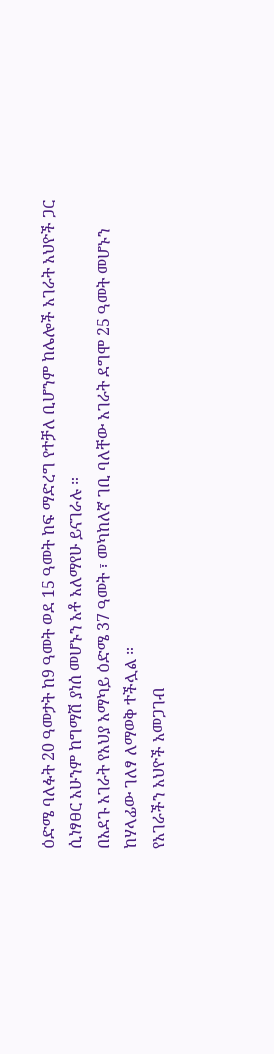ዕድሜ ባለፉት 20 ዓመታት ከ9 ዓመት ወደ 15 ዓመት ከፍ ማድረግ የተቻለ ቢሆንም ከሌሎች አገራት አህዮች ጋር ሲነፃፀር አሁንም ከግማሽ ያነሰ መሆኑን አቶ አለማየሁ ይናገራሉ ።
በአደጉ አገራት የአህያ አማካይ ዕድሜ 37 ዓመት ፣ መካከለኛ ገቢ ባለቸው አገራት ደግሞ 25 ዓመት መሆኑን ከሃላፊው ገለፃ ለማወቅ ተችሏል ።
የአገራችን አህዮች አመጋገብ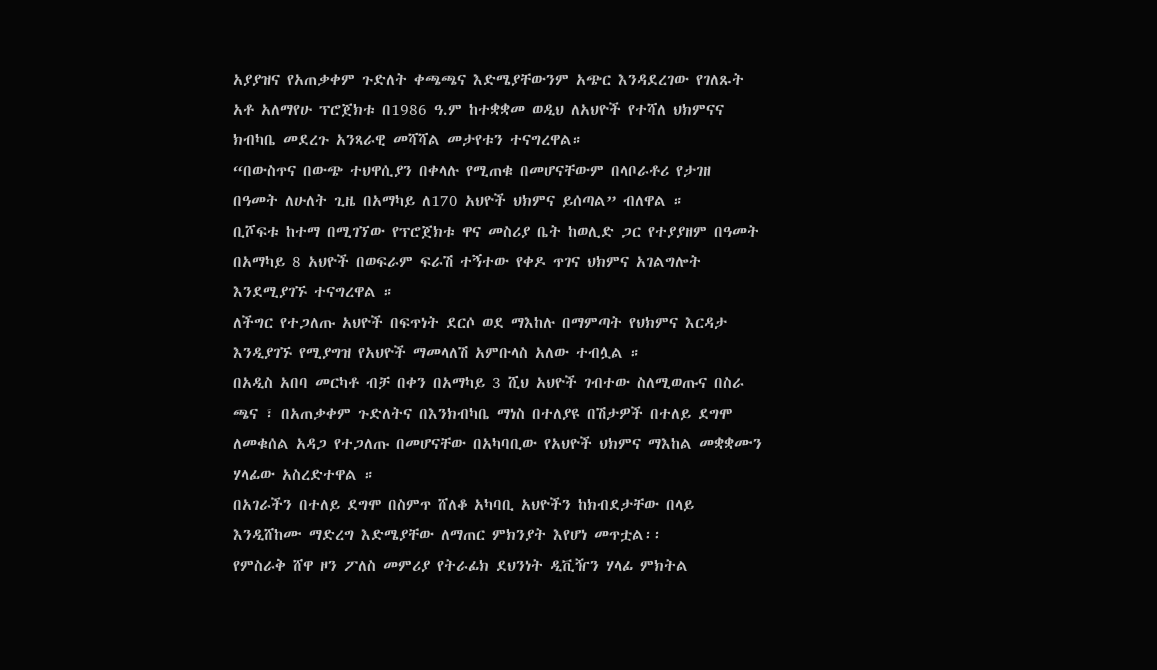አያያዝና የአጠቃቀም ጉድለት ቀጫጫና እድሜያቸውንም አጭር እንዳደረገው የገለጹት አቶ አለማየሁ ፕሮጀክቱ በ1986 ዓ.ም ከተቋቋመ ወዲህ ለአህዮች የተሻለ ህክምናና ክብካቤ መደረጉ አንጻራዊ መሻሻል መታየቱን ተናግረዋል።
“በውስጥና በውጭ ተህዋሲያን በቀላሉ የሚጠቁ በመሆናቸውም በላቦራቶሪ የታገዘ በዓመት ለሁለት ጊዜ በአማካይ ለ170 አህዮች ህክምና ይሰጣል” ብለዋል ።
ቢሾፍቱ ከተማ በሚገኘው የፕሮጀክቱ ዋና መስሪያ ቤት ከወሊድ ጋር የተያያዘም በዓመት በአማካይ 8 አህዮች በወፍራም ፍራሽ ተኝተው የቀዶ ጥገና ህክምና አገልግሎት እንደሚያገኙ ተናግረዋል ።
ለችግር የተጋለጡ አህዮች በፍጥነት ደርሶ ወደ ማእከሉ በማምጣት የህክምና እርዳታ እንዲያገኙ የሚያግዝ የአህዮች ማመላለሽ አምቡላስ አለው ተብሏል ።
በአዲስ አበባ መርካቶ ብቻ በቀን በአማካይ 3 ሺህ አህዮች ገብተው ስለሚወጡና በስራ ጫና ፣ በአጠቃቀም ጉድለትና በእንክብካቤ ማነስ በተለያዩ በሽታዎች በተለይ ደግሞ ለመቁሰል አዳጋ የተጋለጡ በመሆናቸው በአካባቢው የአህዮች ህክምና ማእከል መቋቋሙን ሃላፊው አስረድተዋል ።
በአገራችን በተለይ ደግሞ በስምጥ ሸለቆ አካባቢ አህዮችን ከክብደታቸው በላይ እንዲሸከሙ ማድረግ እድሜያቸው ለማጠር ምክንያት እየሆነ መጥቷል፡፡
የምስራቅ ሸዋ ዞን ፖለስ መምሪያ የትራፊክ ደህንነት ዲቪዥን ሃላፊ ምክትል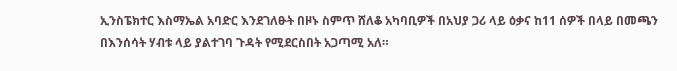ኢንስፔክተር እስማኤል አባድር እንደገለፁት በዞኑ ስምጥ ሸለቆ አካባቢዎች በአህያ ጋሪ ላይ ዕቃና ከ11 ሰዎች በላይ በመጫን በእንሰሳት ሃብቱ ላይ ያልተገባ ጉዳት የሚደርስበት አጋጣሚ አለ።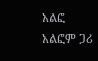አልፎ አልፎም ጋሪ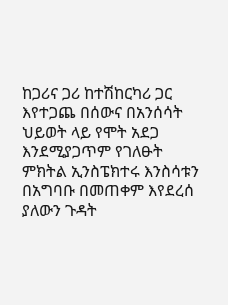ከጋሪና ጋሪ ከተሽከርካሪ ጋር እየተጋጨ በሰውና በአንሰሳት ህይወት ላይ የሞት አደጋ እንደሚያጋጥም የገለፁት ምክትል ኢንስፔክተሩ እንስሳቱን በአግባቡ በመጠቀም እየደረሰ ያለውን ጉዳት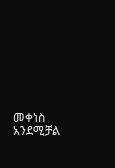መቀነስ አንደሚቻል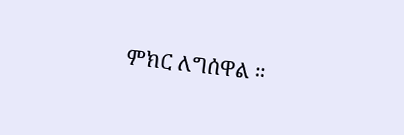ምክር ለግሰዋል ።